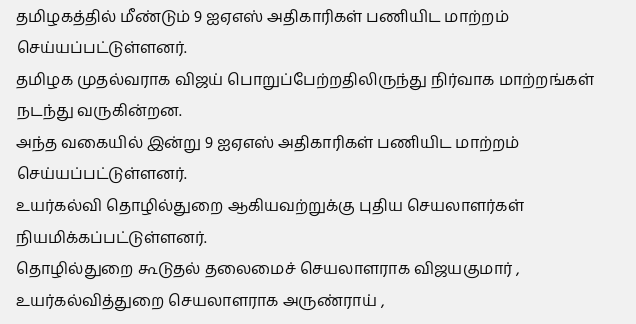தமிழகத்தில் மீண்டும் 9 ஐஏஎஸ் அதிகாரிகள் பணியிட மாற்றம் செய்யப்பட்டுள்ளனர்.
தமிழக முதல்வராக விஜய் பொறுப்பேற்றதிலிருந்து நிர்வாக மாற்றங்கள் நடந்து வருகின்றன.
அந்த வகையில் இன்று 9 ஐஏஎஸ் அதிகாரிகள் பணியிட மாற்றம் செய்யப்பட்டுள்ளனர்.
உயர்கல்வி தொழில்துறை ஆகியவற்றுக்கு புதிய செயலாளர்கள் நியமிக்கப்பட்டுள்ளனர்.
தொழில்துறை கூடுதல் தலைமைச் செயலாளராக விஜயகுமார் ,
உயர்கல்வித்துறை செயலாளராக அருண்ராய் ,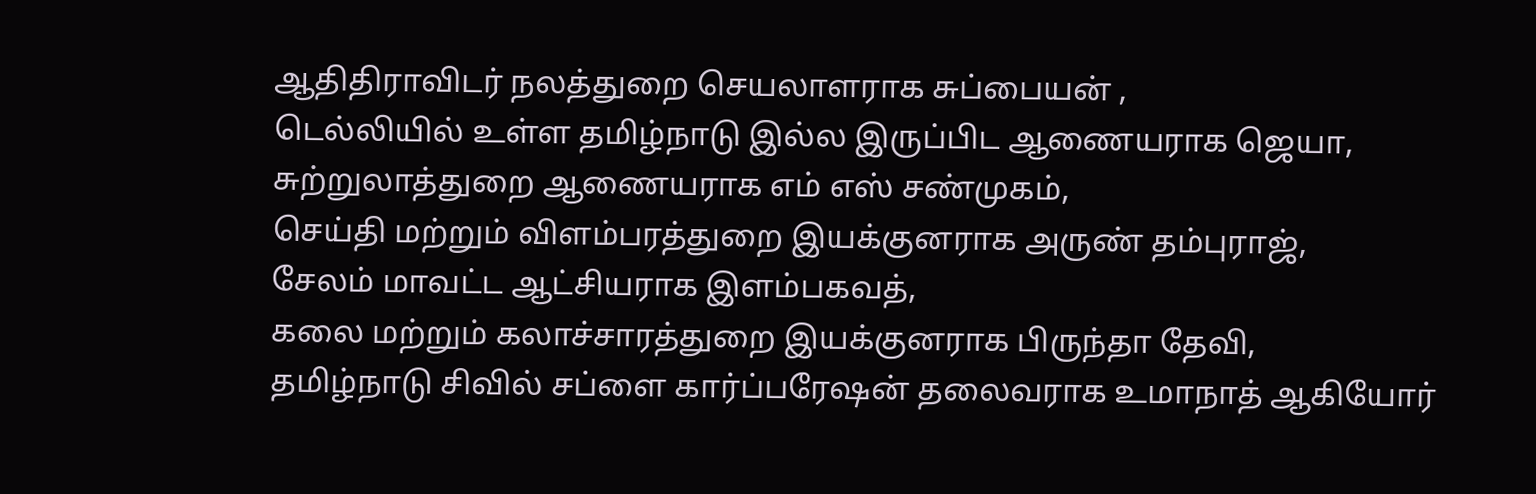ஆதிதிராவிடர் நலத்துறை செயலாளராக சுப்பையன் ,
டெல்லியில் உள்ள தமிழ்நாடு இல்ல இருப்பிட ஆணையராக ஜெயா,
சுற்றுலாத்துறை ஆணையராக எம் எஸ் சண்முகம்,
செய்தி மற்றும் விளம்பரத்துறை இயக்குனராக அருண் தம்புராஜ்,
சேலம் மாவட்ட ஆட்சியராக இளம்பகவத்,
கலை மற்றும் கலாச்சாரத்துறை இயக்குனராக பிருந்தா தேவி,
தமிழ்நாடு சிவில் சப்ளை கார்ப்பரேஷன் தலைவராக உமாநாத் ஆகியோர்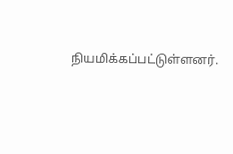நியமிக்கப்பட்டுள்ளனர்.